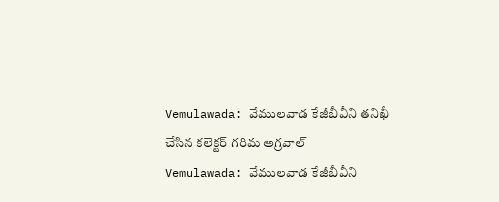Vemulawada: వేములవాడ కేజీబీవీని తనిఖీ చేసిన కలెక్టర్ గరిమ అగ్రవాల్
Vemulawada: వేములవాడ కేజీబీవీని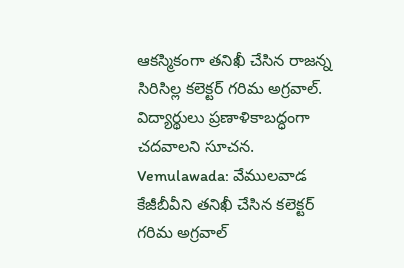ఆకస్మికంగా తనిఖీ చేసిన రాజన్న సిరిసిల్ల కలెక్టర్ గరిమ అగ్రవాల్. విద్యార్థులు ప్రణాళికాబద్ధంగా చదవాలని సూచన.
Vemulawada: వేములవాడ కేజీబీవీని తనిఖీ చేసిన కలెక్టర్ గరిమ అగ్రవాల్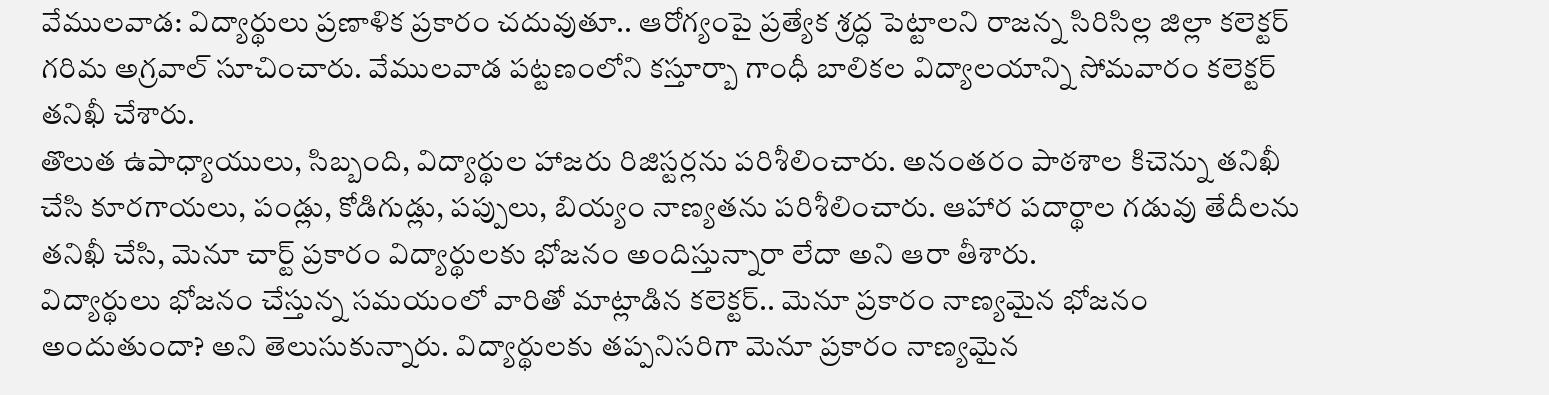వేములవాడ: విద్యార్థులు ప్రణాళిక ప్రకారం చదువుతూ.. ఆరోగ్యంపై ప్రత్యేక శ్రద్ధ పెట్టాలని రాజన్న సిరిసిల్ల జిల్లా కలెక్టర్ గరిమ అగ్రవాల్ సూచించారు. వేములవాడ పట్టణంలోని కస్తూర్బా గాంధీ బాలికల విద్యాలయాన్ని సోమవారం కలెక్టర్ తనిఖీ చేశారు.
తొలుత ఉపాధ్యాయులు, సిబ్బంది, విద్యార్థుల హాజరు రిజిస్టర్లను పరిశీలించారు. అనంతరం పాఠశాల కిచెన్ను తనిఖీ చేసి కూరగాయలు, పండ్లు, కోడిగుడ్లు, పప్పులు, బియ్యం నాణ్యతను పరిశీలించారు. ఆహార పదార్థాల గడువు తేదీలను తనిఖీ చేసి, మెనూ చార్ట్ ప్రకారం విద్యార్థులకు భోజనం అందిస్తున్నారా లేదా అని ఆరా తీశారు.
విద్యార్థులు భోజనం చేస్తున్న సమయంలో వారితో మాట్లాడిన కలెక్టర్.. మెనూ ప్రకారం నాణ్యమైన భోజనం అందుతుందా? అని తెలుసుకున్నారు. విద్యార్థులకు తప్పనిసరిగా మెనూ ప్రకారం నాణ్యమైన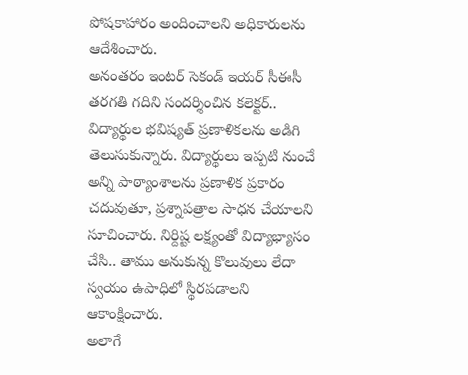పోషకాహారం అందించాలని అధికారులను ఆదేశించారు.
అనంతరం ఇంటర్ సెకండ్ ఇయర్ సీఈసీ తరగతి గదిని సందర్శించిన కలెక్టర్.. విద్యార్థుల భవిష్యత్ ప్రణాళికలను అడిగి తెలుసుకున్నారు. విద్యార్థులు ఇప్పటి నుంచే అన్ని పాఠ్యాంశాలను ప్రణాళిక ప్రకారం చదువుతూ, ప్రశ్నాపత్రాల సాధన చేయాలని సూచించారు. నిర్దిష్ట లక్ష్యంతో విద్యాభ్యాసం చేసి.. తాము అనుకున్న కొలువులు లేదా స్వయం ఉపాధిలో స్థిరపడాలని ఆకాంక్షించారు.
అలాగే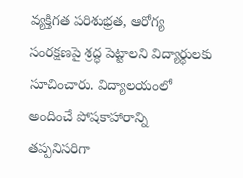వ్యక్తిగత పరిశుభ్రత, ఆరోగ్య సంరక్షణపై శ్రద్ధ పెట్టాలని విద్యార్థులకు సూచించారు. విద్యాలయంలో అందించే పోషకాహారాన్ని తప్పనిసరిగా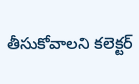తీసుకోవాలని కలెక్టర్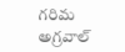గరిమ అగ్రవాల్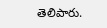తెలిపారు.